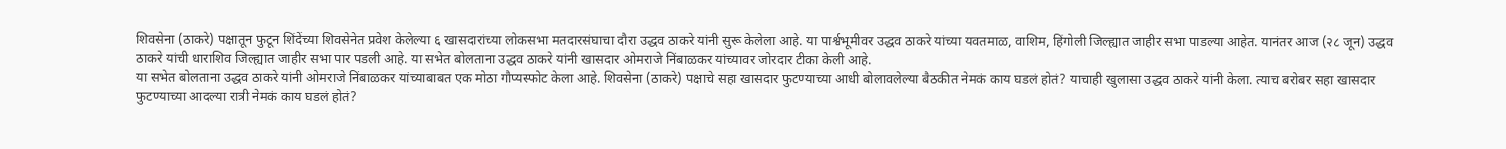शिवसेना (ठाकरे) पक्षातून फुटून शिंदेंच्या शिवसेनेत प्रवेश केलेल्या ६ खासदारांच्या लोकसभा मतदारसंघाचा दौरा उद्धव ठाकरे यांनी सुरू केलेला आहे. या पार्श्वभूमीवर उद्धव ठाकरे यांच्या यवतमाळ, वाशिम, हिंगोली जिल्ह्यात जाहीर सभा पाडल्या आहेत. यानंतर आज (२८ जून) उद्धव ठाकरे यांची धाराशिव जिल्ह्यात जाहीर सभा पार पडली आहे. या सभेत बोलताना उद्धव ठाकरे यांनी खासदार ओमराजे निंबाळकर यांच्यावर जोरदार टीका केली आहे.
या सभेत बोलताना उद्धव ठाकरे यांनी ओमराजे निंबाळकर यांच्याबाबत एक मोठा गौप्यस्फोट केला आहे. शिवसेना (ठाकरे) पक्षाचे सहा खासदार फुटण्याच्या आधी बोलावलेल्या बैठकीत नेमकं काय घडलं होतं? याचाही खुलासा उद्धव ठाकरे यांनी केला. त्याच बरोबर सहा खासदार फुटण्याच्या आदल्या रात्री नेमकं काय घडलं होतं?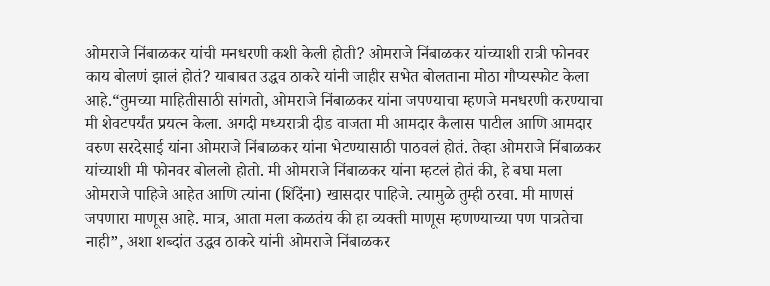ओमराजे निंबाळकर यांची मनधरणी कशी केली होती? ओमराजे निंबाळकर यांच्याशी रात्री फोनवर काय बोलणं झालं होतं? याबाबत उद्धव ठाकरे यांनी जाहीर सभेत बोलताना मोठा गौप्यस्फोट केला आहे.“तुमच्या माहितीसाठी सांगतो, ओमराजे निंबाळकर यांना जपण्याचा म्हणजे मनधरणी करण्याचा मी शेवटपर्यंत प्रयत्न केला. अगदी मध्यरात्री दीड वाजता मी आमदार कैलास पाटील आणि आमदार वरुण सरदेसाई यांना ओमराजे निंबाळकर यांना भेटण्यासाठी पाठवलं होतं. तेव्हा ओमराजे निंबाळकर यांच्याशी मी फोनवर बोललो होतो. मी ओमराजे निंबाळकर यांना म्हटलं होतं की, हे बघा मला ओमराजे पाहिजे आहेत आणि त्यांना (शिंदेंना) खासदार पाहिजे. त्यामुळे तुम्ही ठरवा. मी माणसं जपणारा माणूस आहे. मात्र, आता मला कळतंय की हा व्यक्ती माणूस म्हणण्याच्या पण पात्रतेचा नाही”, अशा शब्दांत उद्धव ठाकरे यांनी ओमराजे निंबाळकर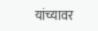यांच्यावर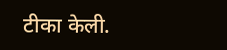टीका केली.